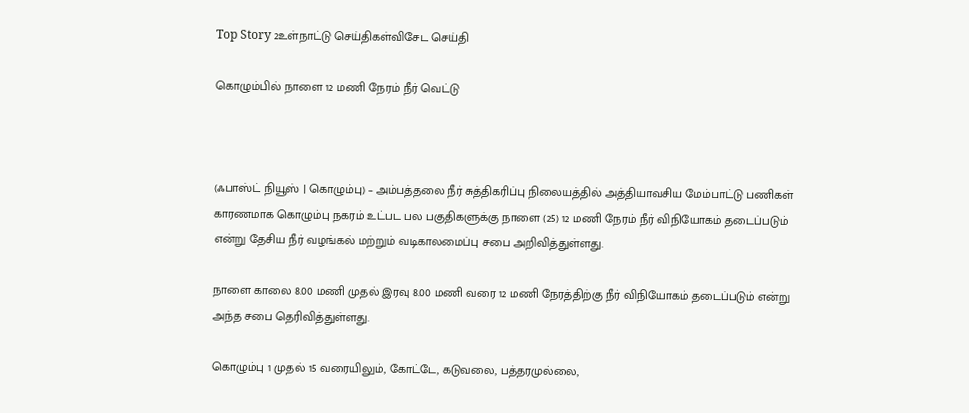Top Story 2உள்நாட்டு செய்திகள்விசேட செய்தி

கொழும்பில் நாளை 12 மணி நேரம் நீர் வெட்டு



(ஃபாஸ்ட் நியூஸ் | கொழும்பு) – அம்பத்தலை நீர் சுத்திகரிப்பு நிலையத்தில் அத்தியாவசிய மேம்பாட்டு பணிகள் காரணமாக கொழும்பு நகரம் உட்பட பல பகுதிகளுக்கு நாளை (25) 12 மணி நேரம் நீர் விநியோகம் தடைப்படும் என்று தேசிய நீர் வழங்கல் மற்றும் வடிகாலமைப்பு சபை அறிவித்துள்ளது.

நாளை காலை 8.00 மணி முதல் இரவு 8.00 மணி வரை 12 மணி நேரத்திற்கு நீர் விநியோகம் தடைப்படும் என்று அந்த சபை தெரிவித்துள்ளது.

கொழும்பு 1 முதல் 15 வரையிலும், கோட்டே, கடுவலை, பத்தரமுல்லை,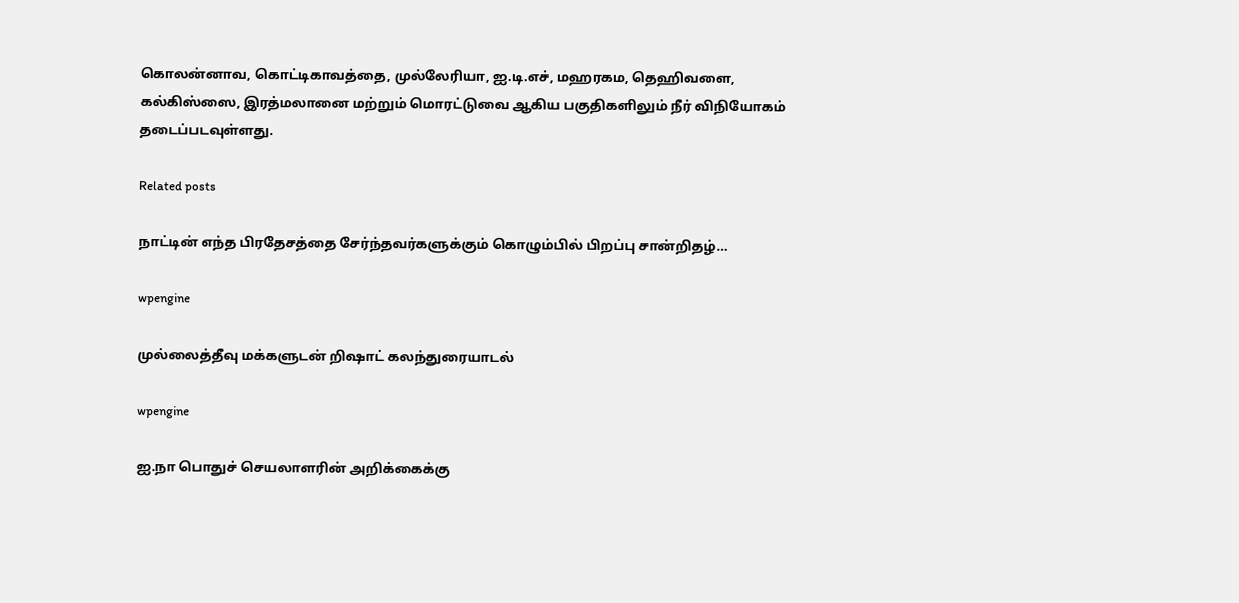கொலன்னாவ, கொட்டிகாவத்தை, முல்லேரியா, ஐ.டி.எச், மஹரகம, தெஹிவளை, கல்கிஸ்ஸை, இரத்மலானை மற்றும் மொரட்டுவை ஆகிய பகுதிகளிலும் நீர் விநியோகம் தடைப்படவுள்ளது.

Related posts

நாட்டின் எந்த பிரதேசத்தை சேர்ந்தவர்களுக்கும் கொழும்பில் பிறப்பு சான்றிதழ்…

wpengine

முல்லைத்தீவு மக்களுடன் றிஷாட் கலந்துரையாடல்

wpengine

ஐ.நா பொதுச் செயலாளரின் அறிக்கைக்கு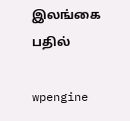இலங்கை பதில்

wpengine